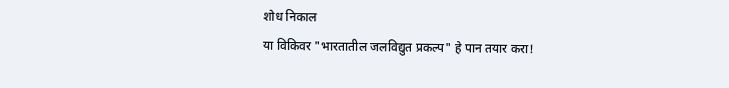शोध निकाल
या विकिवर "भारतातील जलविद्युत प्रकल्प" हे पान तयार करा!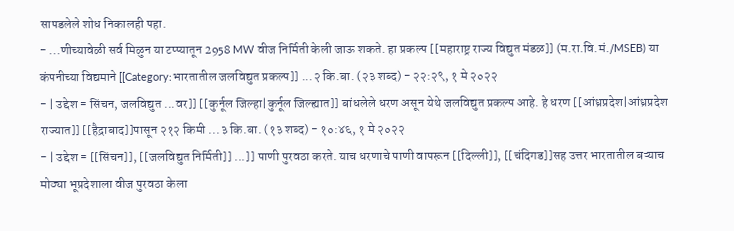सापडलेले शोध निकालही पहा.
- ...णीच्यावेळी सर्व मिळुन या टप्प्यातून 2958 MW वीज निर्मिती केली जाऊ शकते. हा प्रकल्प [[महाराष्ट्र राज्य विद्युत मंडळ]] (म.रा.वि.मं./MSEB) या कंपनीच्या विद्यमाने [[Category:भारतातील जलविद्युत प्रकल्प]] ...२ कि.बा. (२३ शब्द) - २२:२९, १ मे २०२२
- | उद्देश = सिंचन, जलविद्युत ...वर]] [[कुर्नूल जिल्हा|कुर्नूल जिल्ह्यात]] बांधलेले धरण असून येथे जलविद्युत प्रकल्प आहे. हे धरण [[आंध्रप्रदेश|आंध्रप्रदेश राज्यात]] [[हैद्राबाद]]पासून २१२ किमी ...३ कि.बा. (१३ शब्द) - १०:४६, १ मे २०२२
- | उद्देश = [[सिंचन]], [[जलविद्युत निर्मिती]] ...]] पाणी पुरवठा करते. याच धरणाचे पाणी वापरून [[दिल्ली]], [[चंदिगड]]सह उत्तर भारतातील बऱ्याच मोठ्या भूप्रदेशाला वीज पुरवठा केला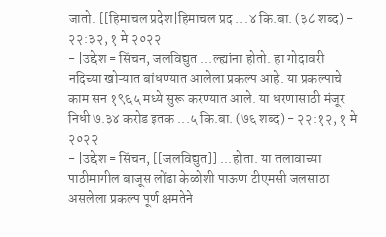जातो. [[हिमाचल प्रदेश|हिमाचल प्रद ...४ कि.बा. (३८ शब्द) - २२:३२, १ मे २०२२
- |उद्देश = सिंचन, जलविद्युत ...ल्ह्यांना होतो. हा गोदावरी नदिच्या खोऱ्यात बांधण्यात आलेला प्रकल्प आहे. या प्रकल्पाचे काम सन १९६५ मध्ये सुरू करण्यात आले. या धरणासाठी मंजूर निधी ७.३४ करोड इतक ...५ कि.बा. (७६ शब्द) - २२:१२, १ मे २०२२
- |उद्देश = सिंचन, [[जलविद्युत]] ...होता. या तलावाच्या पाठीमागील बाजूस लोंढा केळोशी पाऊण टीएमसी जलसाठा असलेला प्रकल्प पूर्ण क्षमतेने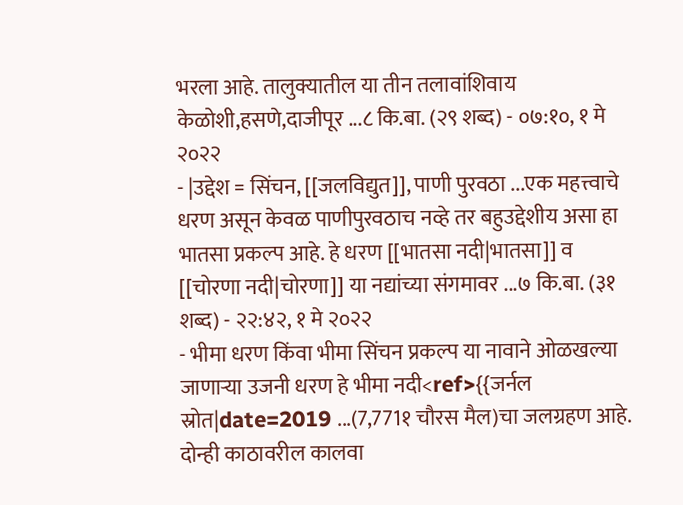भरला आहे. तालुक्यातील या तीन तलावांशिवाय केळोशी,हसणे,दाजीपूर ...८ कि.बा. (२९ शब्द) - ०७:१०, १ मे २०२२
- |उद्देश = सिंचन, [[जलविद्युत]], पाणी पुरवठा ...एक महत्त्वाचे धरण असून केवळ पाणीपुरवठाच नव्हे तर बहुउद्देशीय असा हा भातसा प्रकल्प आहे. हे धरण [[भातसा नदी|भातसा]] व [[चोरणा नदी|चोरणा]] या नद्यांच्या संगमावर ...७ कि.बा. (३१ शब्द) - २२:४२, १ मे २०२२
- भीमा धरण किंवा भीमा सिंचन प्रकल्प या नावाने ओळखल्या जाणाऱ्या उजनी धरण हे भीमा नदी<ref>{{जर्नल स्रोत|date=2019 ...(7,771१ चौरस मैल)चा जलग्रहण आहे. दोन्ही काठावरील कालवा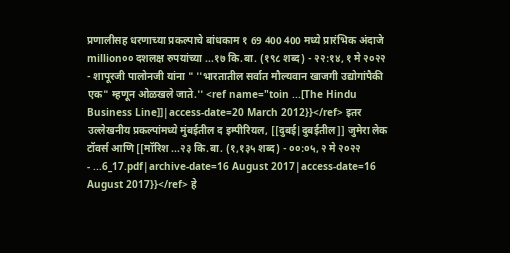प्रणालीसह धरणाच्या प्रकल्पाचे बांधकाम १ 69 400 400 मध्ये प्रारंभिक अंदाजे million०० दशलक्ष रुपयांच्या ...१७ कि.बा. (१९८ शब्द) - २२:१४, १ मे २०२२
- शापूरजी पालोनजी यांना " ''भारतातील सर्वात मौल्यवान खाजगी उद्योगांपैकी एक" म्हणून ओळखले जाते.'' <ref name="toin ...[The Hindu Business Line]]|access-date=20 March 2012}}</ref> इतर उल्लेखनीय प्रकल्पांमध्ये मुंबईतील द इम्पीरियल, [[दुबई|दुबईतील]] जुमेरा लेक टॉवर्स आणि [[मॉरिश ...२३ कि.बा. (१,१३५ शब्द) - ००:०५, २ मे २०२२
- ...6_17.pdf|archive-date=16 August 2017|access-date=16 August 2017}}</ref> हे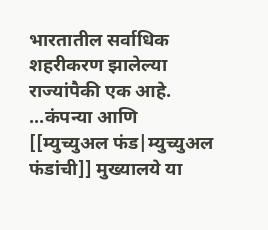भारतातील सर्वाधिक शहरीकरण झालेल्या राज्यांपैकी एक आहे. ...कंपन्या आणि [[म्युच्युअल फंड|म्युच्युअल फंडांची]] मुख्यालये या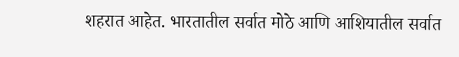शहरात आहेत. भारतातील सर्वात मोठे आणि आशियातील सर्वात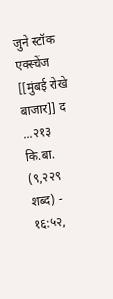जुने स्टॉक एक्स्चेंज [[मुंबई रोखे बाजार]] द ...२१३ कि.बा. (९,२२९ शब्द) - १६:५२,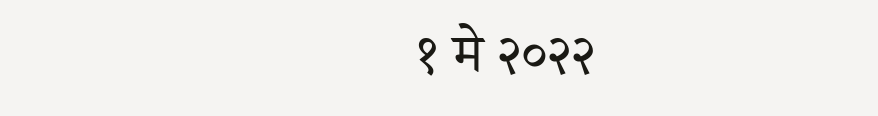१ मे २०२२